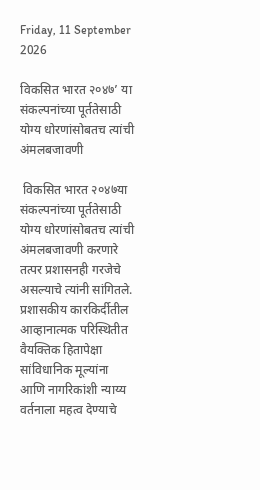Friday, 11 September 2026

विकसित भारत २०४७’ या संकल्पनांच्या पूर्ततेसाठी योग्य धोरणांसोबतच त्यांची अंमलबजावणी

 विकसित भारत २०४७या संकल्पनांच्या पूर्ततेसाठी योग्य धोरणांसोबतच त्यांची अंमलबजावणी करणारे तत्पर प्रशासनही गरजेचे असल्याचे त्यांनी सांगितले. प्रशासकीय कारकिर्दीतील आव्हानात्मक परिस्थितीत वैयक्तिक हितापेक्षा सांविधानिक मूल्यांना आणि नागरिकांशी न्याय्य वर्तनाला महत्व देण्याचे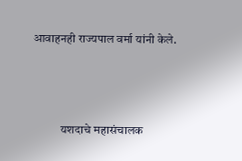आवाहनही राज्यपाल वर्मा यांनी केले.



            यशदाचे महासंचालक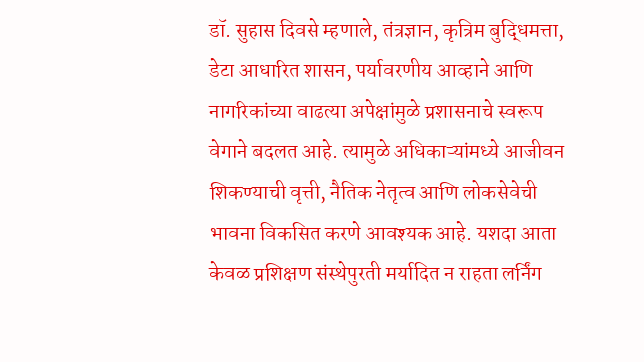डॉ. सुहास दिवसे म्हणाले, तंत्रज्ञान, कृत्रिम बुद्धिमत्ता, डेटा आधारित शासन, पर्यावरणीय आव्हाने आणि नागरिकांच्या वाढत्या अपेक्षांमुळे प्रशासनाचे स्वरूप वेगाने बदलत आहे. त्यामुळे अधिकाऱ्यांमध्ये आजीवन शिकण्याची वृत्ती, नैतिक नेतृत्व आणि लोकसेवेची भावना विकसित करणे आवश्यक आहे. यशदा आता केवळ प्रशिक्षण संस्थेपुरती मर्यादित न राहता लर्निंग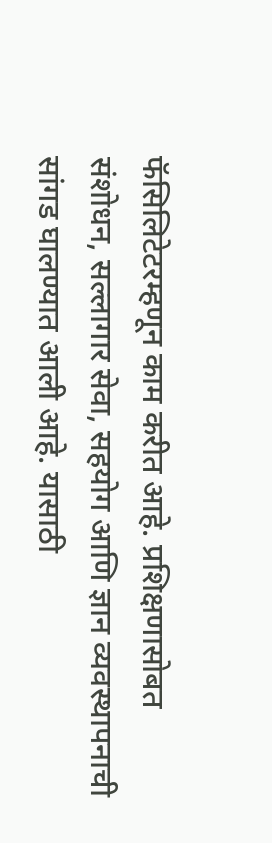फॅसिलिटेटरम्हणून काम करीत आहे. प्रशिक्षणासोबत संशोधन, सल्लागार सेवा, सहयोग आणि ज्ञान व्यवस्थापनाची सांगड घालण्यात आली आहे. यासाठी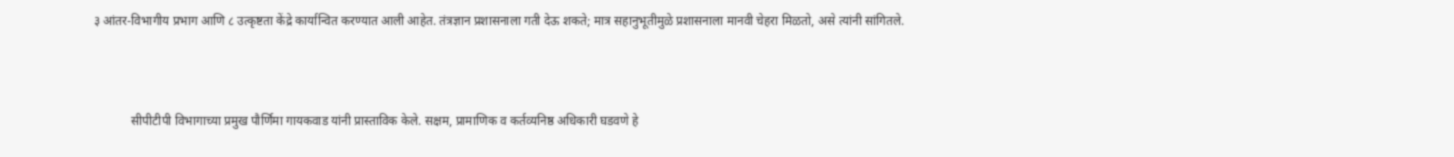३ आंतर-विभागीय प्रभाग आणि ८ उत्कृष्टता केंद्रे कार्यान्वित करण्यात आली आहेत. तंत्रज्ञान प्रशासनाला गती देऊ शकते; मात्र सहानुभूतीमुळे प्रशासनाला मानवी चेहरा मिळतो, असे त्यांनी सांगितले.



            सीपीटीपी विभागाच्या प्रमुख पौर्णिमा गायकवाड यांनी प्रास्ताविक केले. सक्षम, प्रामाणिक व कर्तव्यनिष्ठ अधिकारी घडवणे हे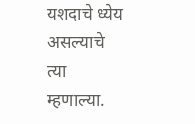यशदाचे ध्येय असल्याचे त्या म्हणाल्या.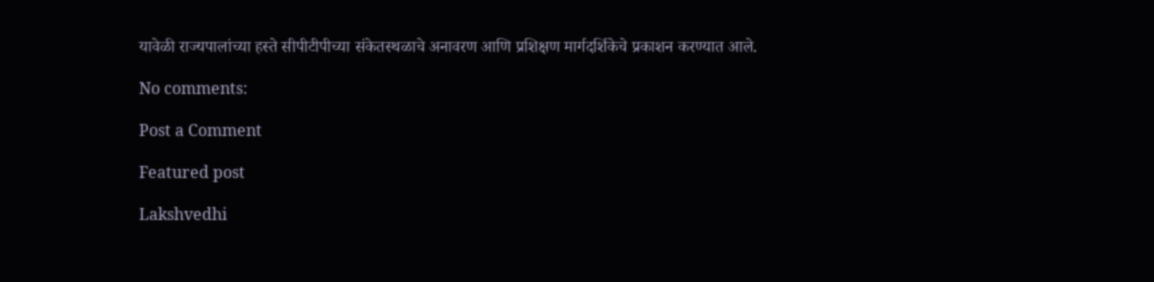यावेळी राज्यपालांच्या हस्ते सीपीटीपीच्या संकेतस्थळाचे अनावरण आणि प्रशिक्षण मार्गदर्शिकेचे प्रकाशन करण्यात आले.

No comments:

Post a Comment

Featured post

Lakshvedhi